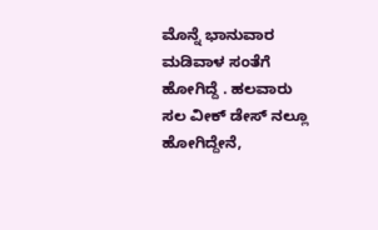ಮೊನ್ನೆ ಭಾನುವಾರ ಮಡಿವಾಳ ಸಂತೆಗೆ ಹೋಗಿದ್ದೆ . ಹಲವಾರು ಸಲ ವೀಕ್ ಡೇಸ್ ನಲ್ಲೂ ಹೋಗಿದ್ದೇನೆ,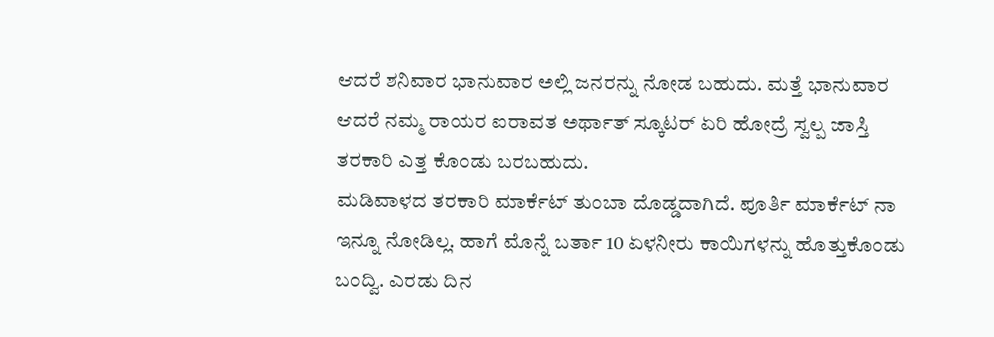ಆದರೆ ಶನಿವಾರ ಭಾನುವಾರ ಅಲ್ಲಿ ಜನರನ್ನು ನೋಡ ಬಹುದು. ಮತ್ತೆ ಭಾನುವಾರ ಆದರೆ ನಮ್ಮ ರಾಯರ ಐರಾವತ ಅರ್ಥಾತ್ ಸ್ಕೂಟರ್ ಏರಿ ಹೋದ್ರೆ ಸ್ವಲ್ಪ ಜಾಸ್ತಿ ತರಕಾರಿ ಎತ್ತ ಕೊಂಡು ಬರಬಹುದು.
ಮಡಿವಾಳದ ತರಕಾರಿ ಮಾರ್ಕೆಟ್ ತುಂಬಾ ದೊಡ್ಡದಾಗಿದೆ. ಪೂರ್ತಿ ಮಾರ್ಕೆಟ್ ನಾ ಇನ್ನೂ ನೋಡಿಲ್ಲ. ಹಾಗೆ ಮೊನ್ನೆ ಬರ್ತಾ 10 ಏಳನೀರು ಕಾಯಿಗಳನ್ನು ಹೊತ್ತುಕೊಂಡು ಬಂದ್ವಿ. ಎರಡು ದಿನ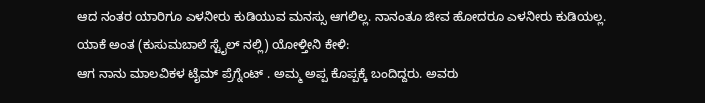ಆದ ನಂತರ ಯಾರಿಗೂ ಎಳನೀರು ಕುಡಿಯುವ ಮನಸ್ಸು ಆಗಲಿಲ್ಲ. ನಾನಂತೂ ಜೀವ ಹೋದರೂ ಎಳನೀರು ಕುಡಿಯಲ್ಲ. ಯಾಕೆ ಅಂತ (ಕುಸುಮಬಾಲೆ ಸ್ಟೈಲ್ ನಲ್ಲಿ) ಯೋಳ್ತೀನಿ ಕೇಳಿ:
ಆಗ ನಾನು ಮಾಲವಿಕಳ ಟೈಮ್ ಪ್ರೆಗ್ನೆಂಟ್ . ಅಮ್ಮ ಅಪ್ಪ ಕೊಪ್ಪಕ್ಕೆ ಬಂದಿದ್ದರು. ಅವರು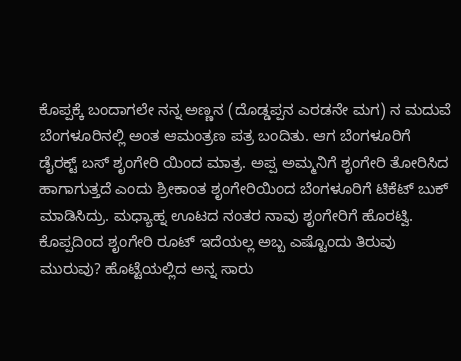ಕೊಪ್ಪಕ್ಕೆ ಬಂದಾಗಲೇ ನನ್ನ ಅಣ್ಣನ (ದೊಡ್ಡಪ್ಪನ ಎರಡನೇ ಮಗ) ನ ಮದುವೆ ಬೆಂಗಳೂರಿನಲ್ಲಿ ಅಂತ ಆಮಂತ್ರಣ ಪತ್ರ ಬಂದಿತು. ಆಗ ಬೆಂಗಳೂರಿಗೆ ಡೈರಕ್ಟ್ ಬಸ್ ಶೃಂಗೇರಿ ಯಿಂದ ಮಾತ್ರ. ಅಪ್ಪ ಅಮ್ಮನಿಗೆ ಶೃಂಗೇರಿ ತೋರಿಸಿದ ಹಾಗಾಗುತ್ತದೆ ಎಂದು ಶ್ರೀಕಾಂತ ಶೃಂಗೇರಿಯಿಂದ ಬೆಂಗಳೂರಿಗೆ ಟಿಕೆಟ್ ಬುಕ್ ಮಾಡಿಸಿದ್ರು. ಮಧ್ಯಾಹ್ನ ಊಟದ ನಂತರ ನಾವು ಶೃಂಗೇರಿಗೆ ಹೊರಟ್ವಿ. ಕೊಪ್ಪದಿಂದ ಶೃಂಗೇರಿ ರೂಟ್ ಇದೆಯಲ್ಲ ಅಬ್ಬ ಎಷ್ಟೊಂದು ತಿರುವು ಮುರುವು? ಹೊಟ್ಟೆಯಲ್ಲಿದ ಅನ್ನ ಸಾರು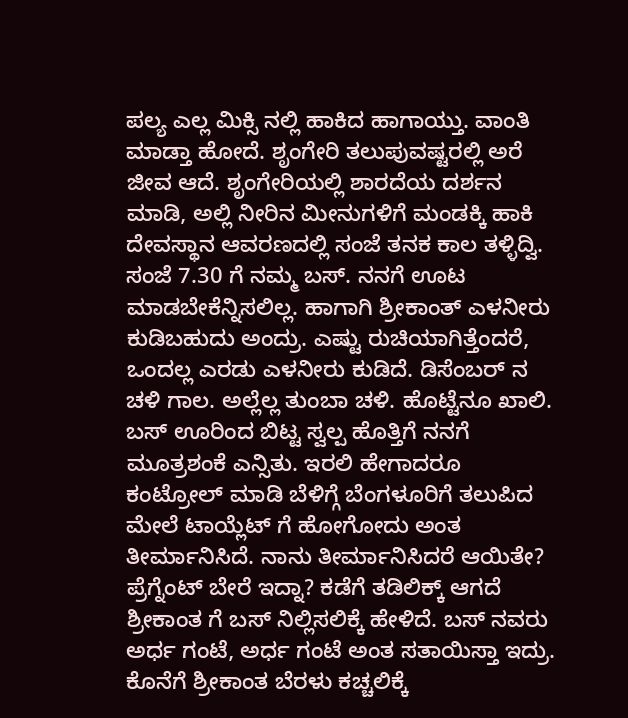ಪಲ್ಯ ಎಲ್ಲ ಮಿಕ್ಸಿ ನಲ್ಲಿ ಹಾಕಿದ ಹಾಗಾಯ್ತು. ವಾಂತಿ ಮಾಡ್ತಾ ಹೋದೆ. ಶೃಂಗೇರಿ ತಲುಪುವಷ್ಟರಲ್ಲಿ ಅರೆ ಜೀವ ಆದೆ. ಶೃಂಗೇರಿಯಲ್ಲಿ ಶಾರದೆಯ ದರ್ಶನ ಮಾಡಿ, ಅಲ್ಲಿ ನೀರಿನ ಮೀನುಗಳಿಗೆ ಮಂಡಕ್ಕಿ ಹಾಕಿ ದೇವಸ್ಥಾನ ಆವರಣದಲ್ಲಿ ಸಂಜೆ ತನಕ ಕಾಲ ತಳ್ಳಿದ್ವಿ. ಸಂಜೆ 7.30 ಗೆ ನಮ್ಮ ಬಸ್. ನನಗೆ ಊಟ ಮಾಡಬೇಕೆನ್ನಿಸಲಿಲ್ಲ. ಹಾಗಾಗಿ ಶ್ರೀಕಾಂತ್ ಎಳನೀರು ಕುಡಿಬಹುದು ಅಂದ್ರು. ಎಷ್ಟು ರುಚಿಯಾಗಿತ್ತೆಂದರೆ, ಒಂದಲ್ಲ ಎರಡು ಎಳನೀರು ಕುಡಿದೆ. ಡಿಸೆಂಬರ್ ನ ಚಳಿ ಗಾಲ. ಅಲ್ಲೆಲ್ಲ ತುಂಬಾ ಚಳಿ. ಹೊಟ್ಟೆನೂ ಖಾಲಿ. ಬಸ್ ಊರಿಂದ ಬಿಟ್ಟ ಸ್ವಲ್ಪ ಹೊತ್ತಿಗೆ ನನಗೆ ಮೂತ್ರಶಂಕೆ ಎನ್ಸಿತು. ಇರಲಿ ಹೇಗಾದರೂ ಕಂಟ್ರೋಲ್ ಮಾಡಿ ಬೆಳಿಗ್ಗೆ ಬೆಂಗಳೂರಿಗೆ ತಲುಪಿದ ಮೇಲೆ ಟಾಯ್ಲೆಟ್ ಗೆ ಹೋಗೋದು ಅಂತ ತೀರ್ಮಾನಿಸಿದೆ. ನಾನು ತೀರ್ಮಾನಿಸಿದರೆ ಆಯಿತೇ? ಪ್ರೆಗ್ನೆಂಟ್ ಬೇರೆ ಇದ್ನಾ? ಕಡೆಗೆ ತಡಿಲಿಕ್ಕ್ ಆಗದೆ ಶ್ರೀಕಾಂತ ಗೆ ಬಸ್ ನಿಲ್ಲಿಸಲಿಕ್ಕೆ ಹೇಳಿದೆ. ಬಸ್ ನವರು ಅರ್ಧ ಗಂಟೆ, ಅರ್ಧ ಗಂಟೆ ಅಂತ ಸತಾಯಿಸ್ತಾ ಇದ್ರು. ಕೊನೆಗೆ ಶ್ರೀಕಾಂತ ಬೆರಳು ಕಚ್ಚಲಿಕ್ಕೆ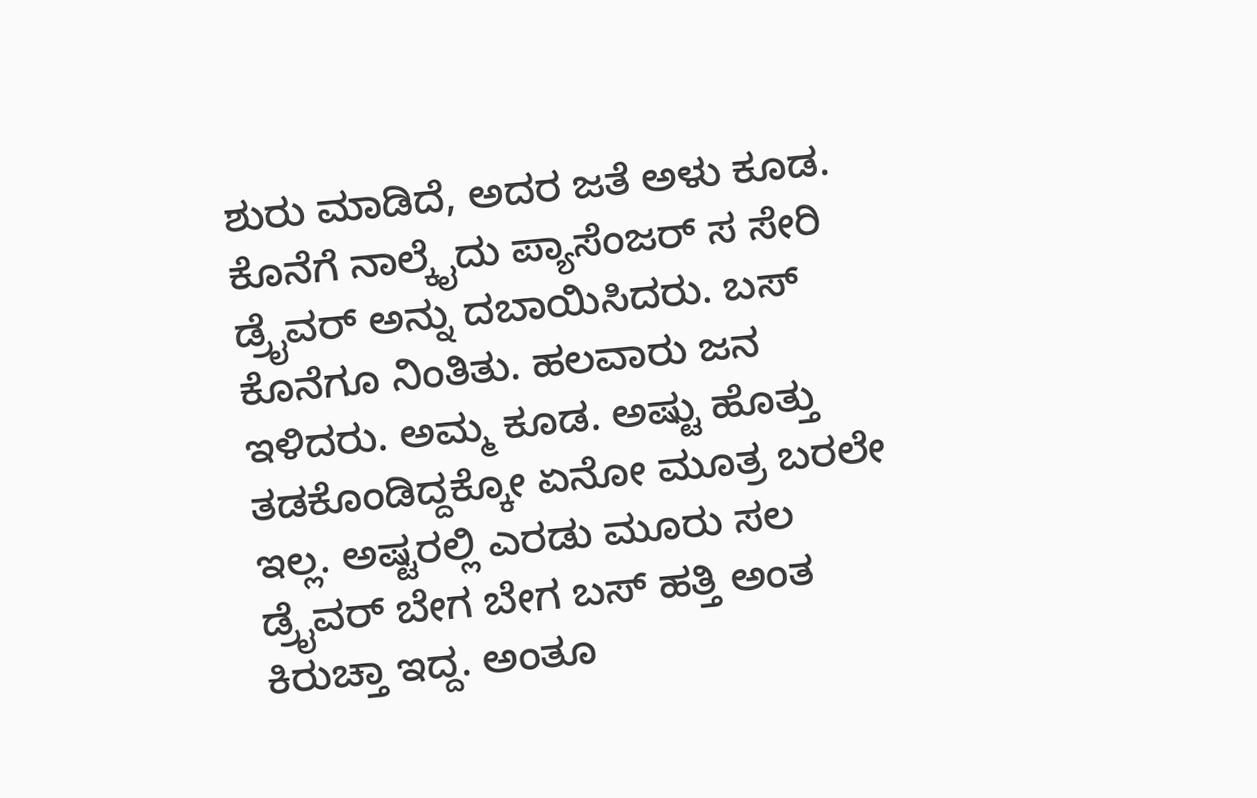ಶುರು ಮಾಡಿದೆ, ಅದರ ಜತೆ ಅಳು ಕೂಡ. ಕೊನೆಗೆ ನಾಲ್ಕೈದು ಪ್ಯಾಸೆಂಜರ್ ಸ ಸೇರಿ ಡ್ರೈವರ್ ಅನ್ನು ದಬಾಯಿಸಿದರು. ಬಸ್ ಕೊನೆಗೂ ನಿಂತಿತು. ಹಲವಾರು ಜನ ಇಳಿದರು. ಅಮ್ಮ ಕೂಡ. ಅಷ್ಟು ಹೊತ್ತು ತಡಕೊಂಡಿದ್ದಕ್ಕೋ ಏನೋ ಮೂತ್ರ ಬರಲೇ ಇಲ್ಲ. ಅಷ್ಟರಲ್ಲಿ ಎರಡು ಮೂರು ಸಲ ಡ್ರೈವರ್ ಬೇಗ ಬೇಗ ಬಸ್ ಹತ್ತಿ ಅಂತ ಕಿರುಚ್ತಾ ಇದ್ದ. ಅಂತೂ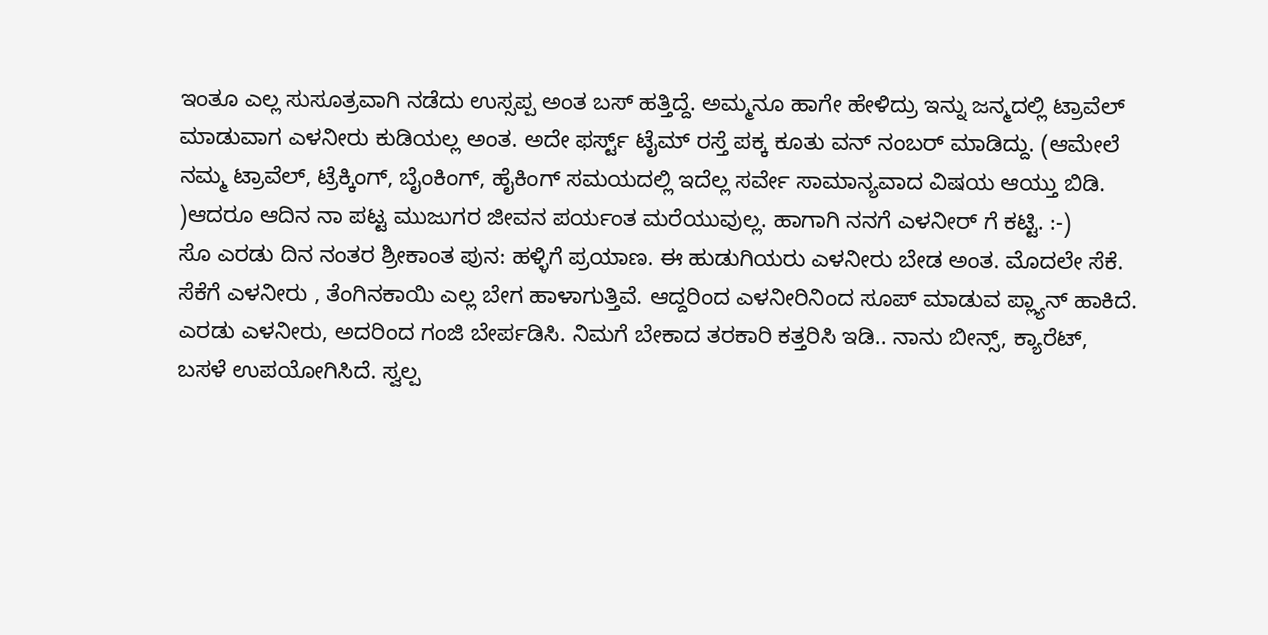ಇಂತೂ ಎಲ್ಲ ಸುಸೂತ್ರವಾಗಿ ನಡೆದು ಉಸ್ಸಪ್ಪ ಅಂತ ಬಸ್ ಹತ್ತಿದ್ದೆ. ಅಮ್ಮನೂ ಹಾಗೇ ಹೇಳಿದ್ರು ಇನ್ನು ಜನ್ಮದಲ್ಲಿ ಟ್ರಾವೆಲ್ ಮಾಡುವಾಗ ಎಳನೀರು ಕುಡಿಯಲ್ಲ ಅಂತ. ಅದೇ ಫರ್ಸ್ಟ್ ಟೈಮ್ ರಸ್ತೆ ಪಕ್ಕ ಕೂತು ವನ್ ನಂಬರ್ ಮಾಡಿದ್ದು. (ಆಮೇಲೆ ನಮ್ಮ ಟ್ರಾವೆಲ್, ಟ್ರೆಕ್ಕಿಂಗ್, ಬೈಂಕಿಂಗ್, ಹೈಕಿಂಗ್ ಸಮಯದಲ್ಲಿ ಇದೆಲ್ಲ ಸರ್ವೇ ಸಾಮಾನ್ಯವಾದ ವಿಷಯ ಆಯ್ತು ಬಿಡಿ. )ಆದರೂ ಆದಿನ ನಾ ಪಟ್ಟ ಮುಜುಗರ ಜೀವನ ಪರ್ಯಂತ ಮರೆಯುವುಲ್ಲ. ಹಾಗಾಗಿ ನನಗೆ ಎಳನೀರ್ ಗೆ ಕಟ್ಟಿ. :-)
ಸೊ ಎರಡು ದಿನ ನಂತರ ಶ್ರೀಕಾಂತ ಪುನ: ಹಳ್ಳಿಗೆ ಪ್ರಯಾಣ. ಈ ಹುಡುಗಿಯರು ಎಳನೀರು ಬೇಡ ಅಂತ. ಮೊದಲೇ ಸೆಕೆ. ಸೆಕೆಗೆ ಎಳನೀರು , ತೆಂಗಿನಕಾಯಿ ಎಲ್ಲ ಬೇಗ ಹಾಳಾಗುತ್ತಿವೆ. ಆದ್ದರಿಂದ ಎಳನೀರಿನಿಂದ ಸೂಪ್ ಮಾಡುವ ಪ್ಲ್ಯಾನ್ ಹಾಕಿದೆ.
ಎರಡು ಎಳನೀರು, ಅದರಿಂದ ಗಂಜಿ ಬೇರ್ಪಡಿಸಿ. ನಿಮಗೆ ಬೇಕಾದ ತರಕಾರಿ ಕತ್ತರಿಸಿ ಇಡಿ.. ನಾನು ಬೀನ್ಸ್, ಕ್ಯಾರೆಟ್, ಬಸಳೆ ಉಪಯೋಗಿಸಿದೆ. ಸ್ವಲ್ಪ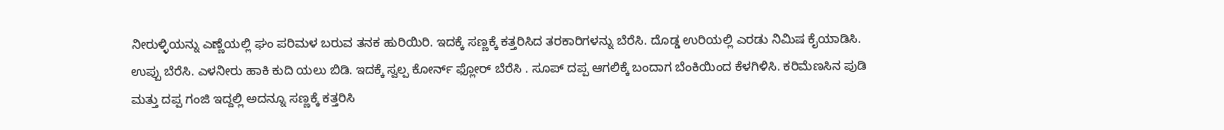ನೀರುಳ್ಳಿಯನ್ನು ಎಣ್ಣೆಯಲ್ಲಿ ಘಂ ಪರಿಮಳ ಬರುವ ತನಕ ಹುರಿಯಿರಿ. ಇದಕ್ಕೆ ಸಣ್ಣಕ್ಕೆ ಕತ್ತರಿಸಿದ ತರಕಾರಿಗಳನ್ನು ಬೆರೆಸಿ. ದೊಡ್ಡ ಉರಿಯಲ್ಲಿ ಎರಡು ನಿಮಿಷ ಕೈಯಾಡಿಸಿ. ಉಪ್ಪು ಬೆರೆಸಿ. ಎಳನೀರು ಹಾಕಿ ಕುದಿ ಯಲು ಬಿಡಿ. ಇದಕ್ಕೆ ಸ್ವಲ್ಪ ಕೋರ್ನ್ ಫ್ಲೋರ್ ಬೆರೆಸಿ . ಸೂಪ್ ದಪ್ಪ ಆಗಲಿಕ್ಕೆ ಬಂದಾಗ ಬೆಂಕಿಯಿಂದ ಕೆಳಗಿಳಿಸಿ. ಕರಿಮೆಣಸಿನ ಪುಡಿ ಮತ್ತು ದಪ್ಪ ಗಂಜಿ ಇದ್ದಲ್ಲಿ ಅದನ್ನೂ ಸಣ್ಣಕ್ಕೆ ಕತ್ತರಿಸಿ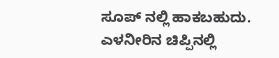ಸೂಪ್ ನಲ್ಲಿ ಹಾಕಬಹುದು. ಎಳನೀರಿನ ಚಿಪ್ಪಿನಲ್ಲಿ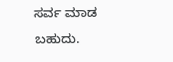ಸರ್ವ ಮಾಡ ಬಹುದು.